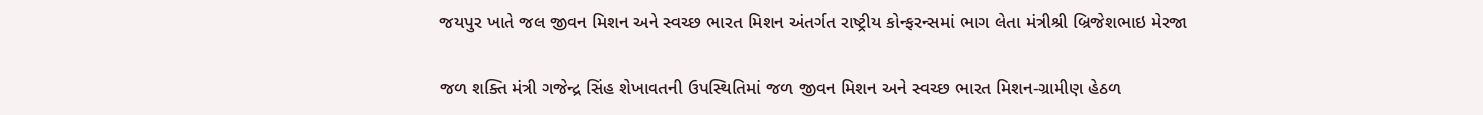જયપુર ખાતે જલ જીવન મિશન અને સ્વચ્છ ભારત મિશન અંતર્ગત રાષ્ટ્રીય કોન્ફરન્સમાં ભાગ લેતા મંત્રીશ્રી બ્રિજેશભાઇ મેરજા

જળ શક્તિ મંત્રી ગજેન્દ્ર સિંહ શેખાવતની ઉપસ્થિતિમાં જળ જીવન મિશન અને સ્વચ્છ ભારત મિશન-ગ્રામીણ હેઠળ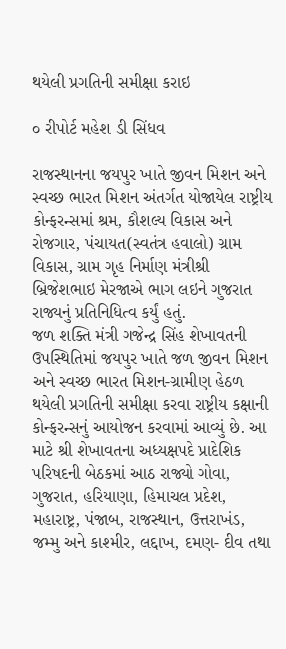થયેલી પ્રગતિની સમીક્ષા કરાઇ

૦ રીપોર્ટ મહેશ ડી સિંધવ

રાજસ્થાનના જયપુર ખાતે જીવન મિશન અને સ્વચ્છ ભારત મિશન અંતર્ગત યોજાયેલ રાષ્ટ્રીય કોન્ફરન્સમાં શ્રમ, કૌશલ્ય વિકાસ અને રોજગાર, પંચાયત(સ્વતંત્ર હવાલો) ગ્રામ વિકાસ, ગ્રામ ગૃહ નિર્માણ મંત્રીશ્રી બ્રિજેશભાઇ મેરજાએ ભાગ લઇને ગુજરાત રાજ્યનું પ્રતિનિધિત્વ કર્યું હતું.
જળ શક્તિ મંત્રી ગજેન્દ્ર સિંહ શેખાવતની ઉપસ્થિતિમાં જયપુર ખાતે જળ જીવન મિશન અને સ્વચ્છ ભારત મિશન-ગ્રામીણ હેઠળ થયેલી પ્રગતિની સમીક્ષા કરવા રાષ્ટ્રીય કક્ષાની કોન્ફરન્સનું આયોજન કરવામાં આવ્યું છે. આ માટે શ્રી શેખાવતના અધ્યક્ષપદે પ્રાદેશિક પરિષદની બેઠકમાં આઠ રાજ્યો ગોવા, ગુજરાત, હરિયાણા, હિમાચલ પ્રદેશ, મહારાષ્ટ્ર, પંજાબ, રાજસ્થાન, ઉત્તરાખંડ, જમ્મુ અને કાશ્મીર, લદ્દાખ, દમણ- દીવ તથા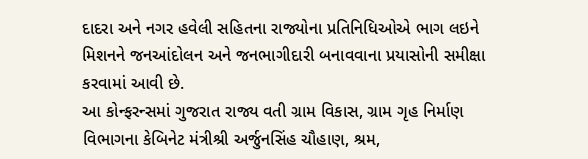દાદરા અને નગર હવેલી સહિતના રાજ્યોના પ્રતિનિધિઓએ ભાગ લઇને મિશનને જનઆંદોલન અને જનભાગીદારી બનાવવાના પ્રયાસોની સમીક્ષા કરવામાં આવી છે.
આ કોન્ફરન્સમાં ગુજરાત રાજ્ય વતી ગ્રામ વિકાસ, ગ્રામ ગૃહ નિર્માણ વિભાગના કેબિનેટ મંત્રીશ્રી અર્જુનસિંહ ચૌહાણ, શ્રમ,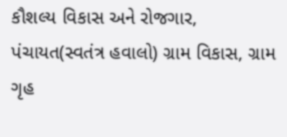કૌશલ્ય વિકાસ અને રોજગાર, પંચાયત(સ્વતંત્ર હવાલો) ગ્રામ વિકાસ, ગ્રામ ગૃહ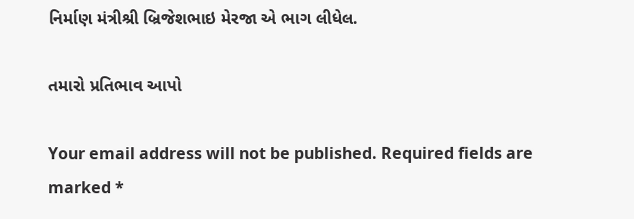નિર્માણ મંત્રીશ્રી બ્રિજેશભાઇ મેરજા એ ભાગ લીધેલ.

તમારો પ્રતિભાવ આપો

Your email address will not be published. Required fields are marked *